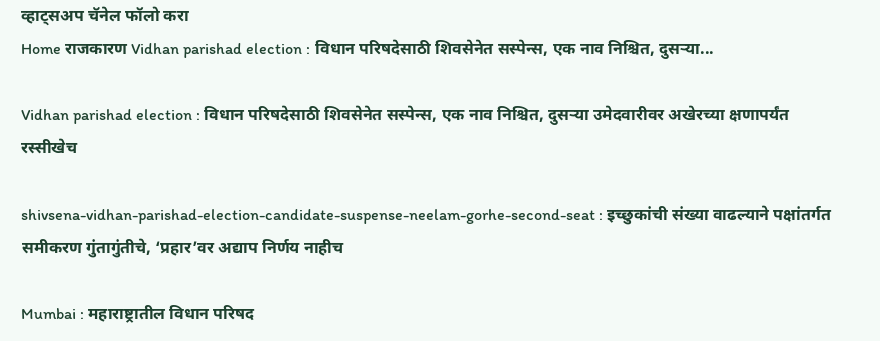व्हाट्सअप चॅनेल फॉलो करा
Home राजकारण Vidhan parishad election : विधान परिषदेसाठी शिवसेनेत सस्पेन्स, एक नाव निश्चित, दुसऱ्या...

Vidhan parishad election : विधान परिषदेसाठी शिवसेनेत सस्पेन्स, एक नाव निश्चित, दुसऱ्या उमेदवारीवर अखेरच्या क्षणापर्यंत रस्सीखेच

shivsena-vidhan-parishad-election-candidate-suspense-neelam-gorhe-second-seat : इच्छुकांची संख्या वाढल्याने पक्षांतर्गत समीकरण गुंतागुंतीचे, ‘प्रहार’वर अद्याप निर्णय नाहीच

Mumbai : महाराष्ट्रातील विधान परिषद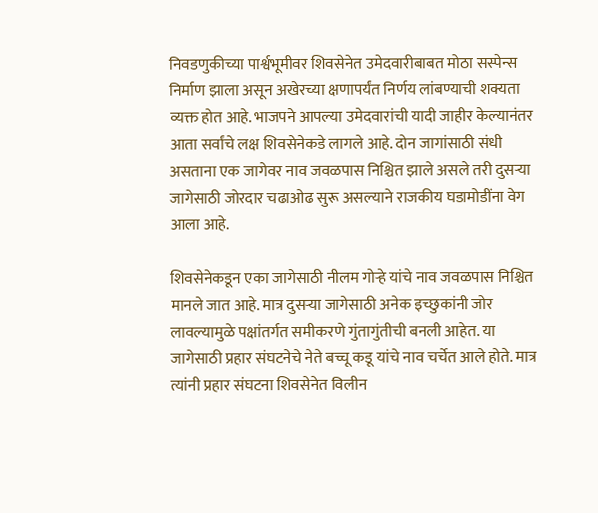निवडणुकीच्या पार्श्वभूमीवर शिवसेनेत उमेदवारीबाबत मोठा सस्पेन्स निर्माण झाला असून अखेरच्या क्षणापर्यंत निर्णय लांबण्याची शक्यता व्यक्त होत आहे. भाजपने आपल्या उमेदवारांची यादी जाहीर केल्यानंतर आता सर्वांचे लक्ष शिवसेनेकडे लागले आहे. दोन जागांसाठी संधी असताना एक जागेवर नाव जवळपास निश्चित झाले असले तरी दुसऱ्या जागेसाठी जोरदार चढाओढ सुरू असल्याने राजकीय घडामोडींना वेग आला आहे.

शिवसेनेकडून एका जागेसाठी नीलम गोऱ्हे यांचे नाव जवळपास निश्चित मानले जात आहे. मात्र दुसऱ्या जागेसाठी अनेक इच्छुकांनी जोर लावल्यामुळे पक्षांतर्गत समीकरणे गुंतागुंतीची बनली आहेत. या जागेसाठी प्रहार संघटनेचे नेते बच्चू कडू यांचे नाव चर्चेत आले होते. मात्र त्यांनी प्रहार संघटना शिवसेनेत विलीन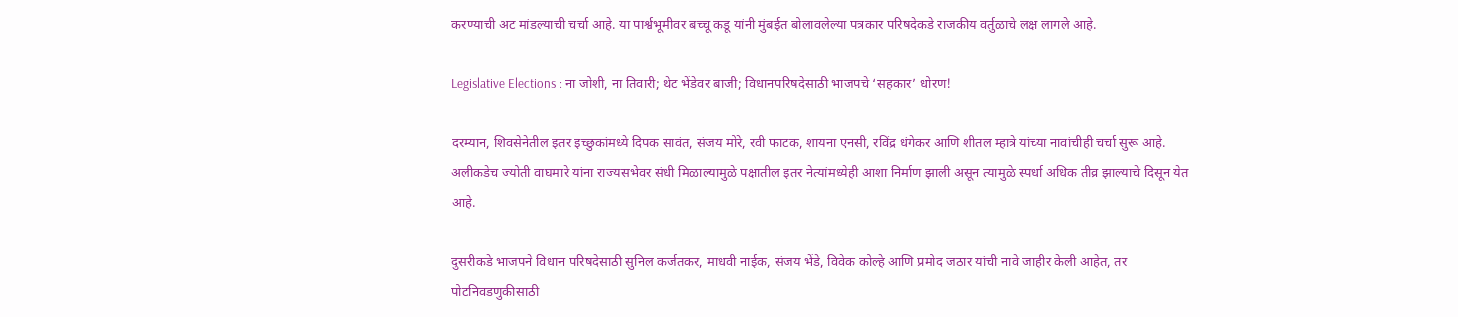करण्याची अट मांडल्याची चर्चा आहे. या पार्श्वभूमीवर बच्चू कडू यांनी मुंबईत बोलावलेल्या पत्रकार परिषदेकडे राजकीय वर्तुळाचे लक्ष लागले आहे.

Legislative Elections : ना जोशी, ना तिवारी; थेट भेंडेवर बाजी; विधानपरिषदेसाठी भाजपचे ‘सहकार’ धोरण!

दरम्यान, शिवसेनेतील इतर इच्छुकांमध्ये दिपक सावंत, संजय मोरे, रवी फाटक, शायना एनसी, रविंद्र धंगेकर आणि शीतल म्हात्रे यांच्या नावांचीही चर्चा सुरू आहे. अलीकडेच ज्योती वाघमारे यांना राज्यसभेवर संधी मिळाल्यामुळे पक्षातील इतर नेत्यांमध्येही आशा निर्माण झाली असून त्यामुळे स्पर्धा अधिक तीव्र झाल्याचे दिसून येत आहे.

दुसरीकडे भाजपने विधान परिषदेसाठी सुनिल कर्जतकर, माधवी नाईक, संजय भेंडे, विवेक कोल्हे आणि प्रमोद जठार यांची नावे जाहीर केली आहेत, तर पोटनिवडणुकीसाठी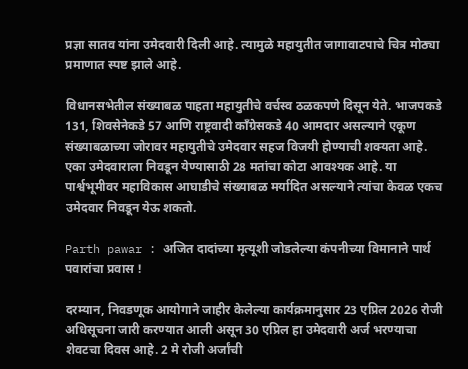प्रज्ञा सातव यांना उमेदवारी दिली आहे. त्यामुळे महायुतीत जागावाटपाचे चित्र मोठ्या प्रमाणात स्पष्ट झाले आहे.

विधानसभेतील संख्याबळ पाहता महायुतीचे वर्चस्व ठळकपणे दिसून येते. भाजपकडे 131, शिवसेनेकडे 57 आणि राष्ट्रवादी काँग्रेसकडे 40 आमदार असल्याने एकूण संख्याबळाच्या जोरावर महायुतीचे उमेदवार सहज विजयी होण्याची शक्यता आहे. एका उमेदवाराला निवडून येण्यासाठी 28 मतांचा कोटा आवश्यक आहे. या पार्श्वभूमीवर महाविकास आघाडीचे संख्याबळ मर्यादित असल्याने त्यांचा केवळ एकच उमेदवार निवडून येऊ शकतो.

Parth pawar : अजित दादांच्या मृत्यूशी जोडलेल्या कंपनीच्या विमानाने पार्थ पवारांचा प्रवास !

दरम्यान, निवडणूक आयोगाने जाहीर केलेल्या कार्यक्रमानुसार 23 एप्रिल 2026 रोजी अधिसूचना जारी करण्यात आली असून 30 एप्रिल हा उमेदवारी अर्ज भरण्याचा शेवटचा दिवस आहे. 2 मे रोजी अर्जांची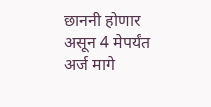छाननी होणार असून 4 मेपर्यंत अर्ज मागे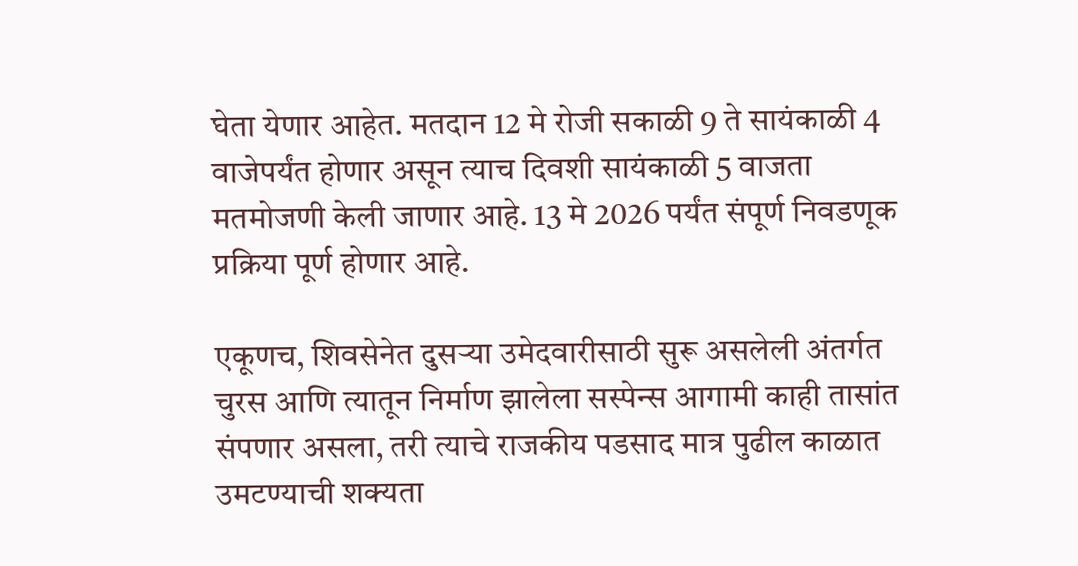घेता येणार आहेत. मतदान 12 मे रोजी सकाळी 9 ते सायंकाळी 4 वाजेपर्यंत होणार असून त्याच दिवशी सायंकाळी 5 वाजता मतमोजणी केली जाणार आहे. 13 मे 2026 पर्यंत संपूर्ण निवडणूक प्रक्रिया पूर्ण होणार आहे.

एकूणच, शिवसेनेत दुसऱ्या उमेदवारीसाठी सुरू असलेली अंतर्गत चुरस आणि त्यातून निर्माण झालेला सस्पेन्स आगामी काही तासांत संपणार असला, तरी त्याचे राजकीय पडसाद मात्र पुढील काळात उमटण्याची शक्यता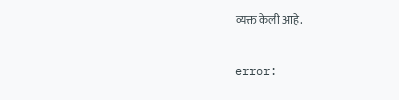व्यक्त केली आहे.

error: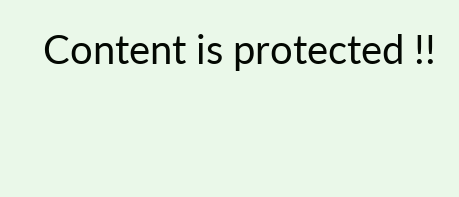Content is protected !!